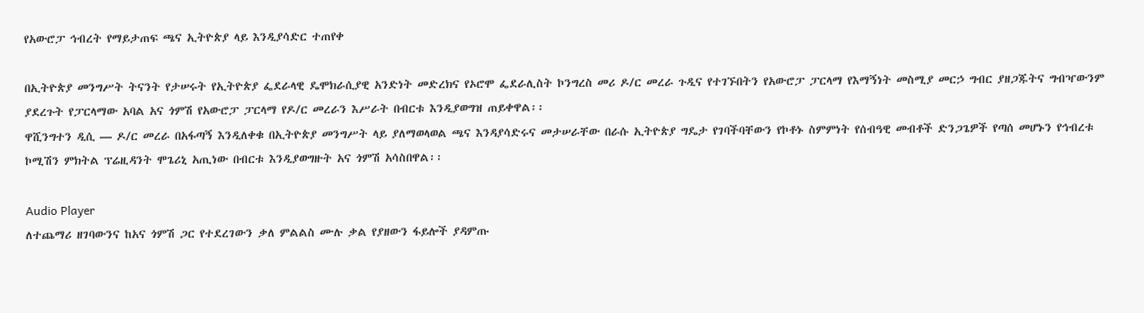የአውሮፓ ኅብረት የማይታጠፍ ጫና ኢትዮጵያ ላይ እንዲያሳድር ተጠየቀ

በኢትዮጵያ መንግሥት ትናንት የታሠሩት የኢትዮጵያ ፌደራላዊ ዴሞክራሲያዊ አንድነት መድረክና የኦሮሞ ፌደራሊስት ኮንግረስ መሪ ዶ/ር መረራ ጉዲና የተገኙበትን የአውሮፓ ፓርላማ የእማኝነት መስሚያ መርኃ ግብር ያዘጋጁትና ግብዣውንም ያደረጉት የፓርላማው አባል አና ጎምሽ የአውሮፓ ፓርላማ የዶ/ር መረራን እሥራት በብርቱ እንዲያወግዝ ጠይቀዋል፡፡
ዋሺንግተን ዲሲ — ዶ/ር መረራ በአፋጣኝ እንዲለቀቁ በኢትዮጵያ መንግሥት ላይ ያለማወላወል ጫና እንዳያሳድሩና መታሠራቸው በራሱ ኢትዮጵያ ግዴታ የገባችባቸውን የኮቶኑ ስምምነት የሰብዓዊ መብቶች ድንጋጌዎች የጣሰ መሆኑን የኅብረቱ ኮሚሽን ምክትል ፕሬዚዳንት ሞጌሪኒ አጢነው በብርቱ እንዲያወግዙት አና ጎምሽ አሳስበዋል፡፡

Audio Player
ለተጨማሪ ዘገባውንና ከአና ጎምሽ ጋር የተደረገውን ቃለ ምልልስ ሙሉ ቃል የያዘውን ፋይሎች ያዳምጡ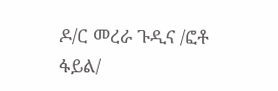ዶ/ር መረራ ጉዲና /ፎቶ ፋይል/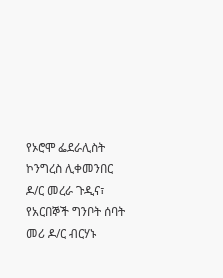የኦሮሞ ፌደራሊስት ኮንግረስ ሊቀመንበር ዶ/ር መረራ ጉዲና፣ የአርበኞች ግንቦት ሰባት መሪ ዶ/ር ብርሃኑ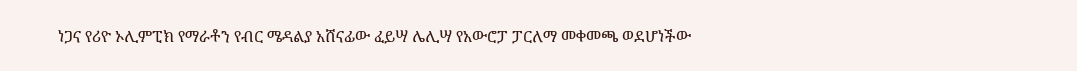ነጋና የሪዮ ኦሊምፒክ የማራቶን የብር ሜዳልያ አሸናፊው ፈይሣ ሌሊሣ የአውሮፓ ፓርለማ መቀመጫ ወደሆነችው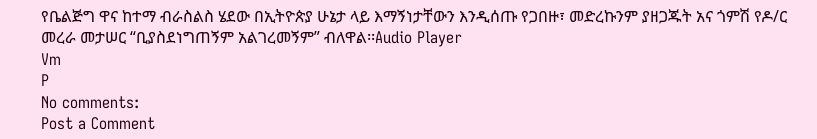የቤልጅግ ዋና ከተማ ብራስልስ ሄደው በኢትዮጵያ ሁኔታ ላይ እማኝነታቸውን እንዲሰጡ የጋበዙ፣ መድረኩንም ያዘጋጁት አና ጎምሽ የዶ/ር መረራ መታሠር “ቢያስደነግጠኝም አልገረመኝም” ብለዋል፡፡Audio Player
Vm
P
No comments:
Post a Comment